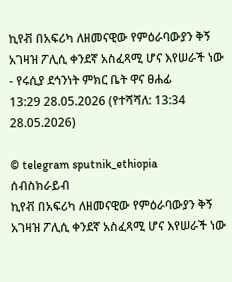ኪየቭ በአፍሪካ ለዘመናዊው የምዕራባውያን ቅኝ አገዛዝ ፖሊሲ ቀንደኛ አስፈጻሚ ሆና እየሠራች ነው - የሩሲያ ደኅንነት ምክር ቤት ዋና ፀሐፊ
13:29 28.05.2026 (የተሻሻለ: 13:34 28.05.2026)

© telegram sputnik_ethiopia
ሰብስክራይብ
ኪየቭ በአፍሪካ ለዘመናዊው የምዕራባውያን ቅኝ አገዛዝ ፖሊሲ ቀንደኛ አስፈጻሚ ሆና እየሠራች ነው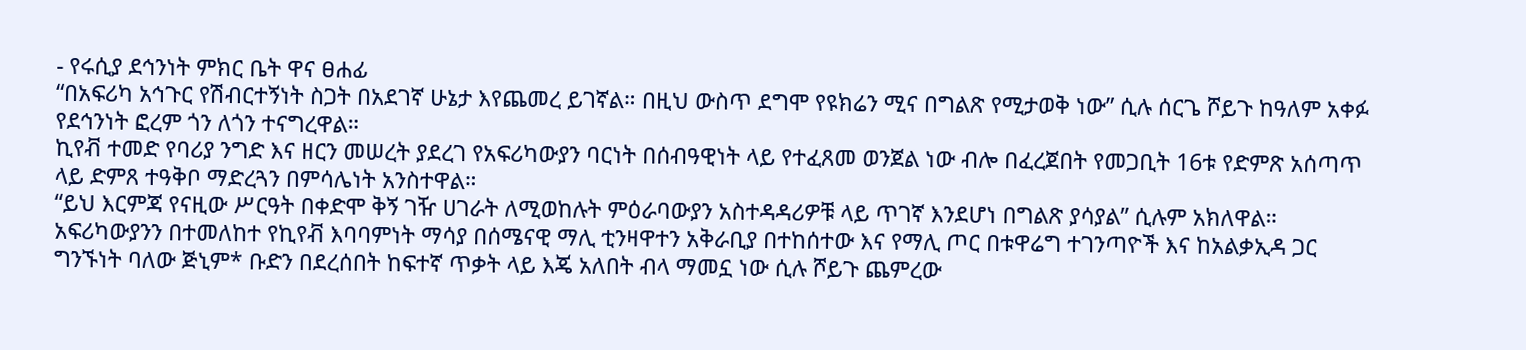- የሩሲያ ደኅንነት ምክር ቤት ዋና ፀሐፊ
“በአፍሪካ አኅጉር የሽብርተኝነት ስጋት በአደገኛ ሁኔታ እየጨመረ ይገኛል። በዚህ ውስጥ ደግሞ የዩክሬን ሚና በግልጽ የሚታወቅ ነው” ሲሉ ሰርጌ ሾይጉ ከዓለም አቀፉ የደኅንነት ፎረም ጎን ለጎን ተናግረዋል።
ኪየቭ ተመድ የባሪያ ንግድ እና ዘርን መሠረት ያደረገ የአፍሪካውያን ባርነት በሰብዓዊነት ላይ የተፈጸመ ወንጀል ነው ብሎ በፈረጀበት የመጋቢት 16ቱ የድምጽ አሰጣጥ ላይ ድምጸ ተዓቅቦ ማድረጓን በምሳሌነት አንስተዋል።
“ይህ እርምጃ የናዚው ሥርዓት በቀድሞ ቅኝ ገዥ ሀገራት ለሚወከሉት ምዕራባውያን አስተዳዳሪዎቹ ላይ ጥገኛ እንደሆነ በግልጽ ያሳያል” ሲሉም አክለዋል።
አፍሪካውያንን በተመለከተ የኪየቭ እባባምነት ማሳያ በሰሜናዊ ማሊ ቲንዛዋተን አቅራቢያ በተከሰተው እና የማሊ ጦር በቱዋሬግ ተገንጣዮች እና ከአልቃኢዳ ጋር ግንኙነት ባለው ጅኒም* ቡድን በደረሰበት ከፍተኛ ጥቃት ላይ እጄ አለበት ብላ ማመኗ ነው ሲሉ ሾይጉ ጨምረው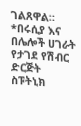ገልጸዋል።
*በሩሲያ እና በሌሎች ሀገራት የታገደ የሽብር ድርጅት
ስፑትኒክ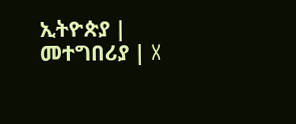ኢትዮጵያ | መተግበሪያ | X